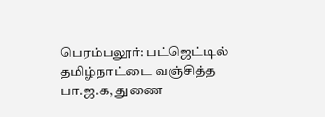பெரம்பலூர்: பட்ஜெட்டில் தமிழ்நாட்டை வஞ்சித்த பா.ஜ.க, துணை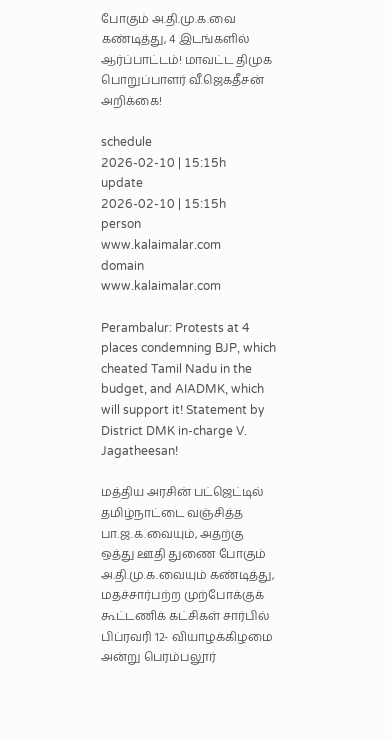போகும் அ.தி.மு.க.வை கண்டித்து, 4 இடங்களில் ஆர்ப்பாட்டம்! மாவட்ட திமுக பொறுப்பாளர் வீ.ஜெகதீசன் அறிக்கை!

schedule
2026-02-10 | 15:15h
update
2026-02-10 | 15:15h
person
www.kalaimalar.com
domain
www.kalaimalar.com

Perambalur: Protests at 4 places condemning BJP, which cheated Tamil Nadu in the budget, and AIADMK, which will support it! Statement by District DMK in-charge V. Jagatheesan!

மத்திய அரசின் பட்ஜெட்டில் தமிழ்நாட்டை வஞ்சித்த பா.ஜ.க.வையும், அதற்கு ஒத்து ஊதி துணை போகும் அ.தி.மு.க.வையும் கண்டித்து, மதச்சார்பற்ற முற்போக்குக் கூட்டணிக் கட்சிகள் சார்பில் பிப்ரவரி 12- வியாழக்கிழமை அன்று பெரம்பலூர்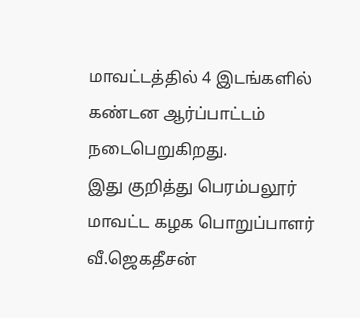மாவட்டத்தில் 4 இடங்களில் கண்டன ஆர்ப்பாட்டம் நடைபெறுகிறது.
இது குறித்து பெரம்பலூர் மாவட்ட கழக பொறுப்பாளர் வீ.ஜெகதீசன்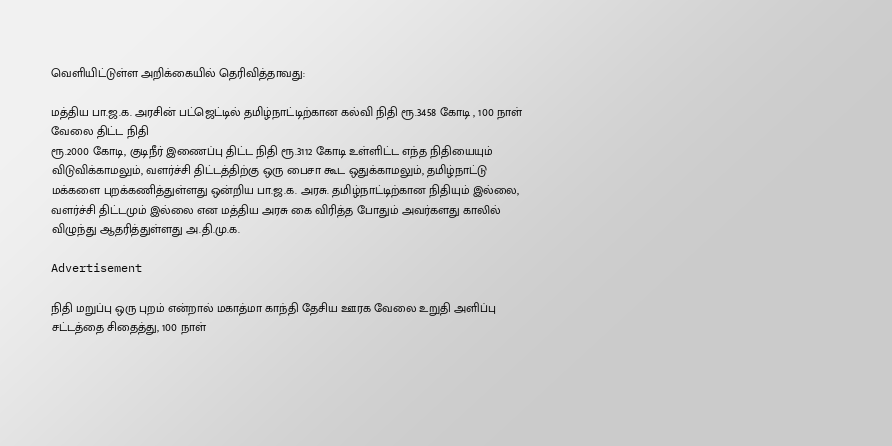வெளியிட்டுள்ள அறிக்கையில் தெரிவித்தாவது:

மத்திய பா.ஜ.க. அரசின் பட்ஜெட்டில் தமிழ்நாட்டிற்கான கல்வி நிதி ரூ.3458 கோடி , 100 நாள் வேலை திட்ட நிதி
ரூ.2000 கோடி, குடிநீர் இணைப்பு திட்ட நிதி ரூ.3112 கோடி உள்ளிட்ட எந்த நிதியையும் விடுவிக்காமலும், வளர்ச்சி திட்டத்திற்கு ஒரு பைசா கூட ஒதுக்காமலும், தமிழ்நாட்டு மக்களை புறக்கணித்துள்ளது ஒன்றிய பா.ஜ.க. அரசு. தமிழ்நாட்டிற்கான நிதியும் இல்லை, வளர்ச்சி திட்டமும் இல்லை என மத்திய அரசு கை விரித்த போதும் அவர்களது காலில் விழுந்து ஆதரித்துள்ளது அ.தி.மு.க.

Advertisement

நிதி மறுப்பு ஒரு புறம் என்றால் மகாத்மா காந்தி தேசிய ஊரக வேலை உறுதி அளிப்பு சட்டத்தை சிதைத்து, 100 நாள்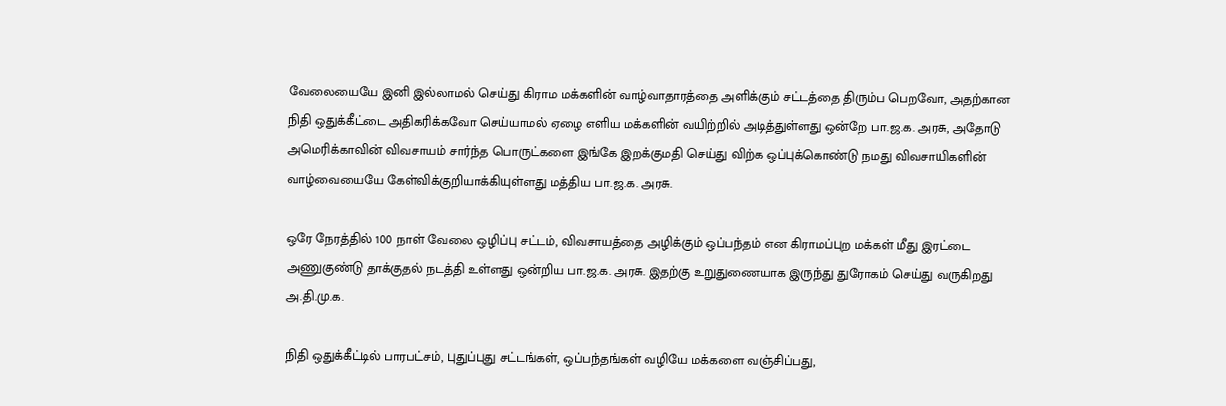வேலையையே இனி இல்லாமல் செய்து கிராம மக்களின் வாழ்வாதாரத்தை அளிக்கும் சட்டத்தை திரும்ப பெறவோ, அதற்கான நிதி ஒதுக்கீட்டை அதிகரிக்கவோ செய்யாமல் ஏழை எளிய மக்களின் வயிற்றில் அடித்துள்ளது ஒன்றே பா.ஜ.க. அரசு, அதோடு அமெரிக்காவின் விவசாயம் சார்ந்த பொருட்களை இங்கே இறக்குமதி செய்து விற்க ஒப்புக்கொண்டு நமது விவசாயிகளின் வாழ்வையையே கேள்விக்குறியாக்கியுள்ளது மத்திய பா.ஜ.க. அரசு.

ஒரே நேரத்தில் 100 நாள் வேலை ஒழிப்பு சட்டம், விவசாயத்தை அழிக்கும் ஒப்பந்தம் என கிராமப்புற மக்கள் மீது இரட்டை அணுகுண்டு தாக்குதல் நடத்தி உள்ளது ஒன்றிய பா.ஜ.க. அரசு. இதற்கு உறுதுணையாக இருந்து துரோகம் செய்து வருகிறது அ.தி.மு.க.

நிதி ஒதுக்கீட்டில் பாரபட்சம், புதுப்புது சட்டங்கள், ஒப்பந்தங்கள் வழியே மக்களை வஞ்சிப்பது,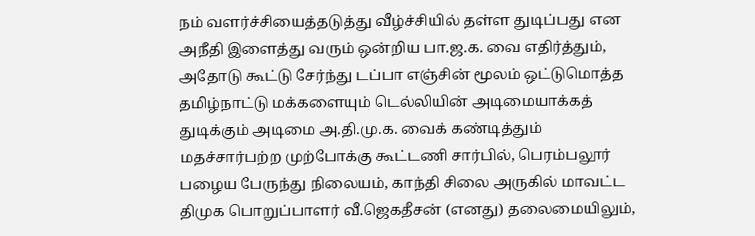நம் வளர்ச்சியைத்தடுத்து வீழ்ச்சியில் தள்ள துடிப்பது என அநீதி இளைத்து வரும் ஒன்றிய பா.ஜ.க. வை எதிர்த்தும், அதோடு கூட்டு சேர்ந்து டப்பா எஞ்சின் மூலம் ஒட்டுமொத்த தமிழ்நாட்டு மக்களையும் டெல்லியின் அடிமையாக்கத் துடிக்கும் அடிமை அ.தி.மு.க. வைக் கண்டித்தும் மதச்சார்பற்ற முற்போக்கு கூட்டணி சார்பில், பெரம்பலூர் பழைய பேருந்து நிலையம், காந்தி சிலை அருகில் மாவட்ட திமுக பொறுப்பாளர் வீ.ஜெகதீசன் (எனது) தலைமையிலும்,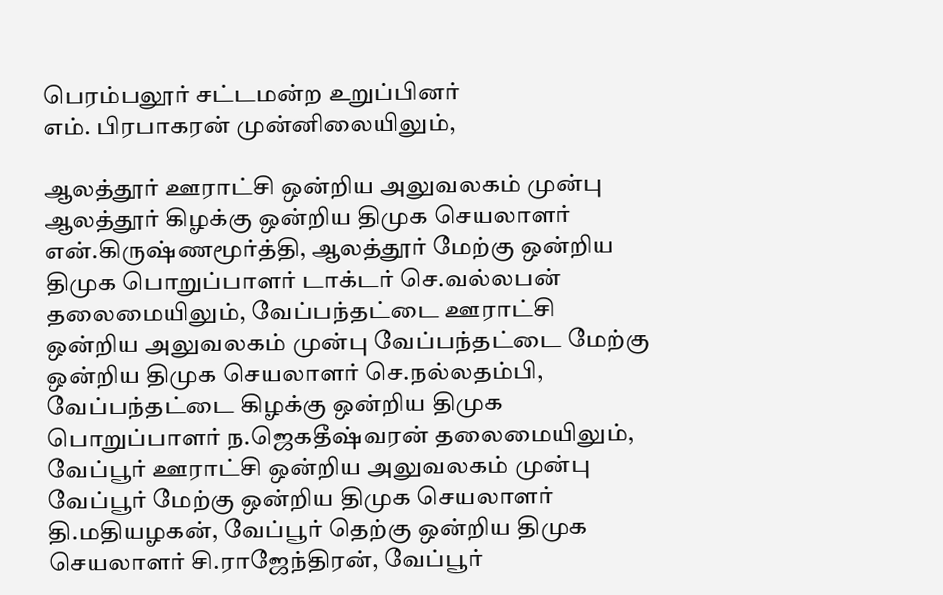பெரம்பலூர் சட்டமன்ற உறுப்பினர்
எம். பிரபாகரன் முன்னிலையிலும்,

ஆலத்தூர் ஊராட்சி ஒன்றிய அலுவலகம் முன்பு ஆலத்தூர் கிழக்கு ஒன்றிய திமுக செயலாளர் என்.கிருஷ்ணமூர்த்தி, ஆலத்தூர் மேற்கு ஒன்றிய திமுக பொறுப்பாளர் டாக்டர் செ.வல்லபன் தலைமையிலும், வேப்பந்தட்டை ஊராட்சி ஒன்றிய அலுவலகம் முன்பு வேப்பந்தட்டை மேற்கு ஒன்றிய திமுக செயலாளர் செ.நல்லதம்பி, வேப்பந்தட்டை கிழக்கு ஒன்றிய திமுக பொறுப்பாளர் ந.ஜெகதீஷ்வரன் தலைமையிலும், வேப்பூர் ஊராட்சி ஒன்றிய அலுவலகம் முன்பு வேப்பூர் மேற்கு ஒன்றிய திமுக செயலாளர் தி.மதியழகன், வேப்பூர் தெற்கு ஒன்றிய திமுக செயலாளர் சி.ராஜேந்திரன், வேப்பூர்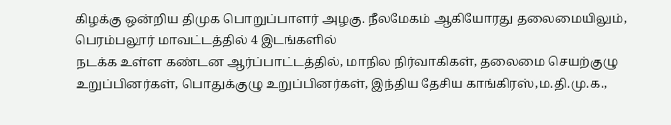கிழக்கு ஒன்றிய திமுக பொறுப்பாளர் அழகு. நீலமேகம் ஆகியோரது தலைமையிலும், பெரம்பலூர் மாவட்டத்தில் 4 இடங்களில்
நடக்க உள்ள கண்டன ஆர்ப்பாட்டத்தில், மாநில நிர்வாகிகள், தலைமை செயற்குழு உறுப்பினர்கள், பொதுக்குழு உறுப்பினர்கள், இந்திய தேசிய காங்கிரஸ்,ம.தி.மு.க.,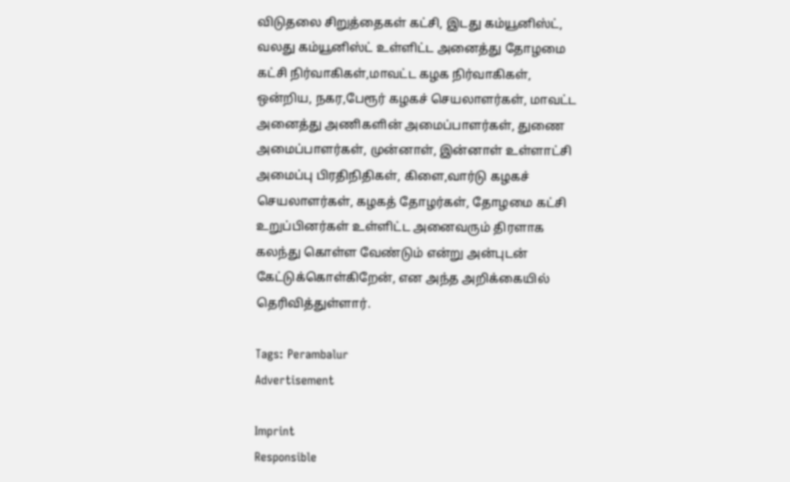விடுதலை சிறுத்தைகள் கட்சி, இடது கம்யூனிஸ்ட், வலது கம்யூனிஸ்ட் உள்ளிட்ட அனைத்து தோழமை கட்சி நிர்வாகிகள்,மாவட்ட கழக நிர்வாகிகள், ஒன்றிய, நகர,பேரூர் கழகச் செயலாளர்கள், மாவட்ட அனைத்து அணிகளின் அமைப்பாளர்கள், துணை அமைப்பாளர்கள், முன்னாள், இன்னாள் உள்ளாட்சி அமைப்பு பிரதிநிதிகள், கிளை,வார்டு கழகச் செயலாளர்கள், கழகத் தோழர்கள், தோழமை கட்சி உறுப்பினர்கள் உள்ளிட்ட அனைவரும் திரளாக கலந்து கொள்ள வேண்டும் என்று அன்புடன் கேட்டுக்கொள்கிறேன், என அந்த அறிக்கையில் தெரிவித்துள்ளார்.

Tags: Perambalur
Advertisement

Imprint
Responsible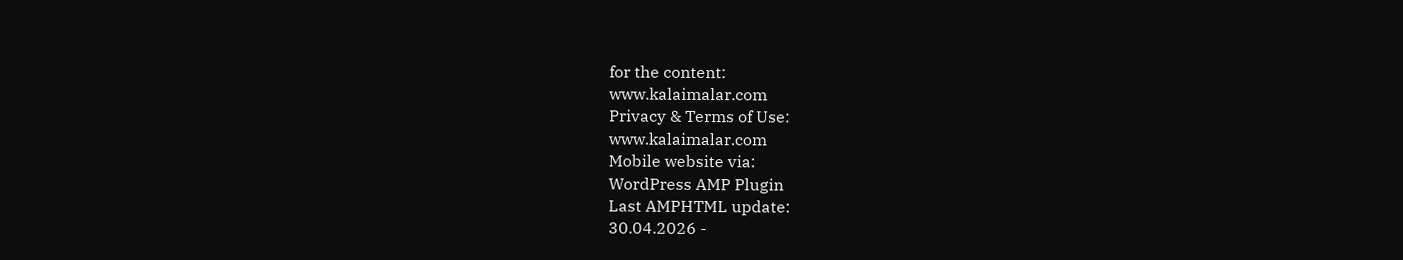for the content:
www.kalaimalar.com
Privacy & Terms of Use:
www.kalaimalar.com
Mobile website via:
WordPress AMP Plugin
Last AMPHTML update:
30.04.2026 -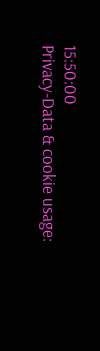15:50:00
Privacy-Data & cookie usage: